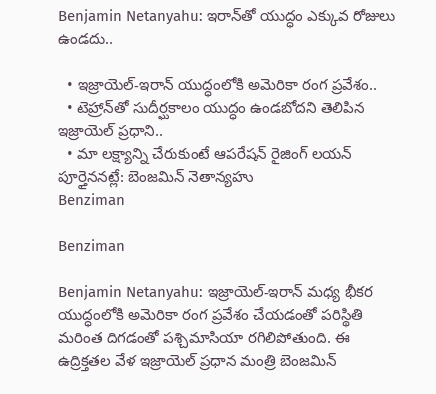Benjamin Netanyahu: ఇరాన్‌తో యుద్ధం ఎక్కువ రోజులు ఉండదు..

  • ఇజ్రాయెల్‌-ఇరాన్‌ యుద్ధంలోకి అమెరికా రంగ ప్రవేశం..
  • టెహ్రాన్‌తో సుదీర్ఘకాలం యుద్ధం ఉండబోదని తెలిపిన ఇజ్రాయెల్‌ ప్రధాని..
  • మా లక్ష్యాన్ని చేరుకుంటే ఆపరేషన్ రైజింగ్‌ లయన్‌ పూర్తైననట్లే: బెంజమిన్ నెతాన్యహు
Benziman

Benziman

Benjamin Netanyahu: ఇజ్రాయెల్‌-ఇరాన్‌ మధ్య భీకర యుద్ధంలోకి అమెరికా రంగ ప్రవేశం చేయడంతో పరిస్థితి మరింత దిగడంతో పశ్చిమాసియా రగిలిపోతుంది. ఈ ఉద్రిక్తతల వేళ ఇజ్రాయెల్‌ ప్రధాన మంత్రి బెంజమిన్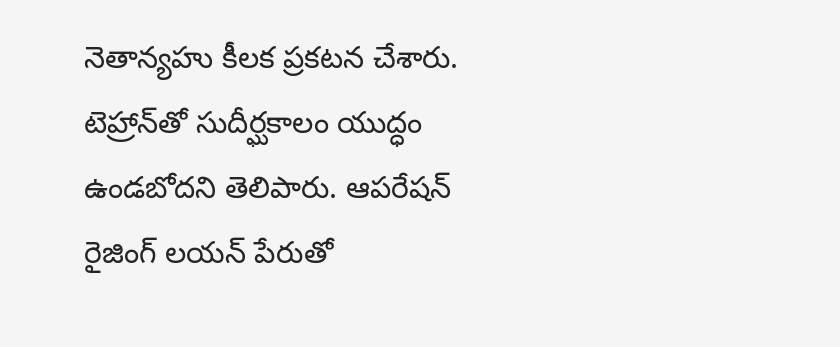నెతాన్యహు కీలక ప్రకటన చేశారు. టెహ్రాన్‌తో సుదీర్ఘకాలం యుద్ధం ఉండబోదని తెలిపారు. ఆపరేషన్ రైజింగ్‌ లయన్‌ పేరుతో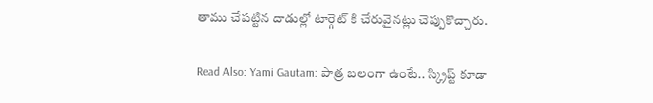తాము చేపట్టిన దాడుల్లో టార్గెట్ కి చేరువైనట్లు చెప్పుకొచ్చారు.

Read Also: Yami Gautam: పాత్ర బలంగా ఉంటే.. స్క్రిప్ట్ కూడా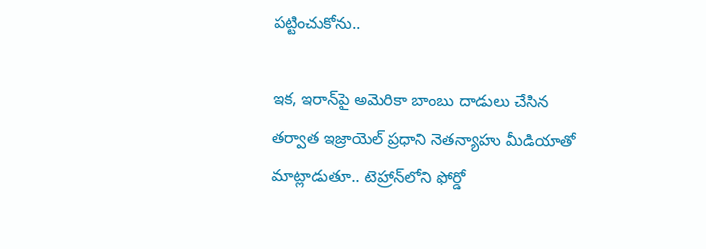పట్టించుకోను..

ఇక, ఇరాన్‌పై అమెరికా బాంబు దాడులు చేసిన తర్వాత ఇజ్రాయెల్ ప్రధాని నెతన్యాహు మీడియాతో మాట్లాడుతూ.. టెహ్రాన్‌లోని ఫోర్డో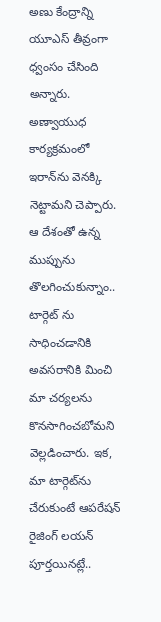అణు కేంద్రాన్ని యూఎస్ తీవ్రంగా ధ్వంసం చేసింది అన్నారు. అణ్వాయుధ కార్యక్రమంలో ఇరాన్‌ను వెనక్కి నెట్టామని చెప్పారు. ఆ దేశంతో ఉన్న ముప్పును తొలగించుకున్నాం.. టార్గెట్ ను సాధించడానికి అవసరానికి మించి మా చర్యలను కొనసాగించబోమని వెల్లడించారు. ఇక, మా టార్గెట్‌ను చేరుకుంటే ఆపరేషన్‌ రైజింగ్‌ లయన్‌ పూర్తయినట్లే..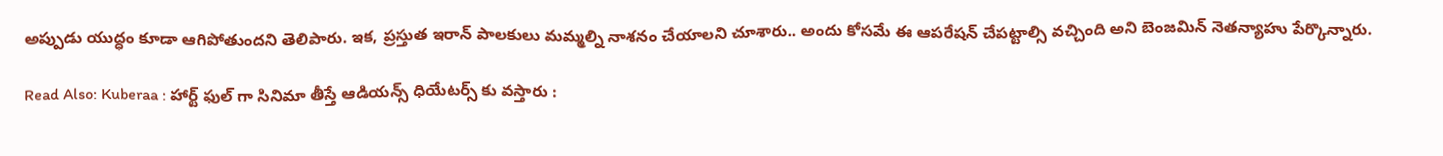అప్పుడు యుద్ధం కూడా ఆగిపోతుందని తెలిపారు. ఇక, ప్రస్తుత ఇరాన్‌ పాలకులు మమ్మల్ని నాశనం చేయాలని చూశారు.. అందు కోసమే ఈ ఆపరేషన్‌ చేపట్టాల్సి వచ్చింది అని బెంజమిన్ నెతన్యాహు పేర్కొన్నారు.

Read Also: Kuberaa : హార్ట్ ఫుల్ గా సినిమా తీస్తే ఆడియన్స్ ధియేటర్స్ కు వస్తారు :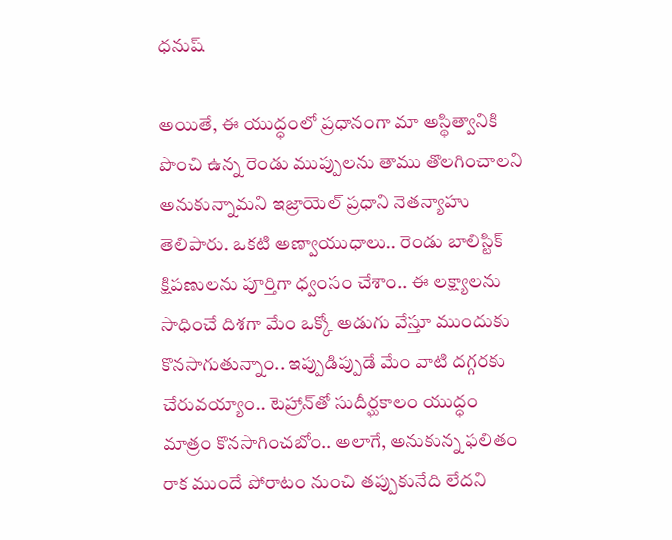ధనుష్

అయితే, ఈ యుద్ధంలో ప్రధానంగా మా అస్థిత్వానికి పొంచి ఉన్న రెండు ముప్పులను తాము తొలగించాలని అనుకున్నామని ఇజ్రాయెల్ ప్రధాని నెతన్యాహు తెలిపారు. ఒకటి అణ్వాయుధాలు.. రెండు బాలిస్టిక్‌ క్షిపణులను పూర్తిగా ధ్వంసం చేశాం.. ఈ లక్ష్యాలను సాధించే దిశగా మేం ఒక్కో అడుగు వేస్తూ ముందుకు కొనసాగుతున్నాం.. ఇప్పుడిప్పుడే మేం వాటి దగ్గరకు చేరువయ్యాం.. టెహ్రాన్‌తో సుదీర్ఘకాలం యుద్ధం మాత్రం కొనసాగించబోం.. అలాగే, అనుకున్న ఫలితం రాక ముందే పోరాటం నుంచి తప్పుకునేది లేదని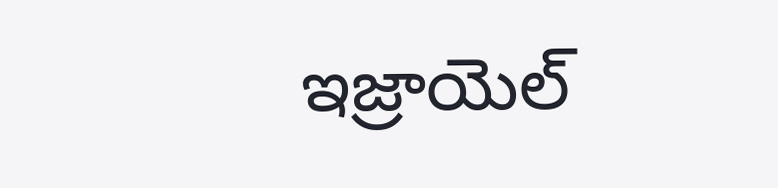ఇజ్రాయెల్‌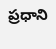ప్రధాని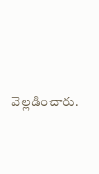వెల్లడించారు.